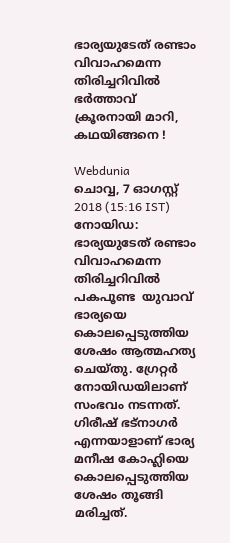ഭാര്യയുടേത് രണ്ടാം വിവാഹമെന്ന തിരിച്ചറിവിൽ ഭർത്താവ് ക്രൂരനായി മാറി, കഥയിങ്ങനെ !

Webdunia
ചൊവ്വ, 7 ഓഗസ്റ്റ് 2018 (15:16 IST)
നോയിഡ: ഭാര്യയുടേത് രണ്ടാം വിവാഹമെന്ന തിരിച്ചറിവിൽ പകപൂണ്ട  യുവാവ് ഭാര്യയെ കൊലപ്പെടുത്തിയ ശേഷം ആത്മഹത്യ ചെയ്തു. ഗ്രേറ്റര്‍ നോയിഡയിലാണ് സംഭവം നടന്നത്. ഗിരീഷ് ഭട്‌നാഗർ എന്നയാളാണ് ഭാര്യ മനീഷ കോഹ്ലിയെ കൊലപ്പെടുത്തിയ ശേഷം തൂങ്ങി മരിച്ചത്.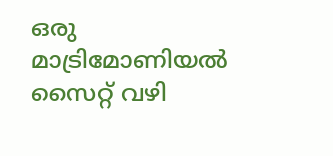ഒരു മാട്രിമോണിയല്‍ സൈറ്റ് വഴി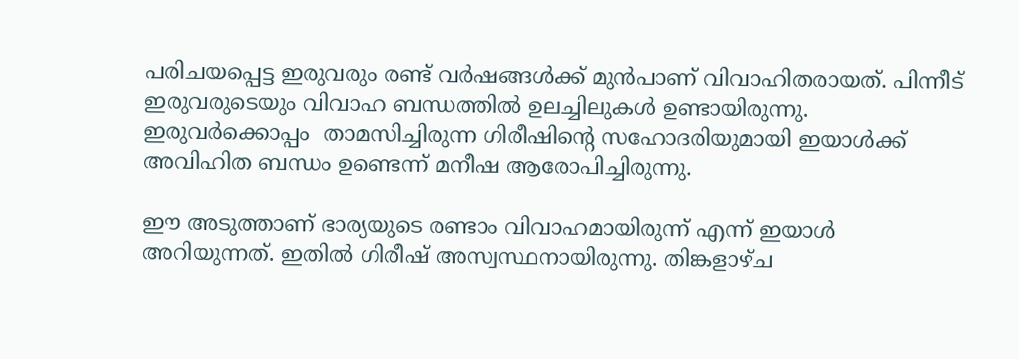പരിചയപ്പെട്ട ഇരുവരും രണ്ട് വർഷങ്ങൾക്ക് മുന്‍പാണ് വിവാഹിതരായത്. പിന്നീട് ഇരുവരുടെയും വിവാഹ ബന്ധത്തിൽ ഉലച്ചിലുകൾ ഉണ്ടായിരുന്നു. ഇരുവർക്കൊപ്പം  താമസിച്ചിരുന്ന ഗിരീഷിന്റെ സഹോദരിയുമായി ഇയാൾക്ക് അവിഹിത ബന്ധം ഉണ്ടെന്ന് മനീഷ ആരോപിച്ചിരുന്നു.

ഈ അടുത്താണ് ഭാര്യയുടെ രണ്ടാം വിവാഹമായിരുന്ന് എന്ന് ഇയാൾ അറിയുന്നത്. ഇതിൽ ഗിരീഷ് അസ്വസ്ഥനായിരുന്നു. തിങ്കളാഴ്ച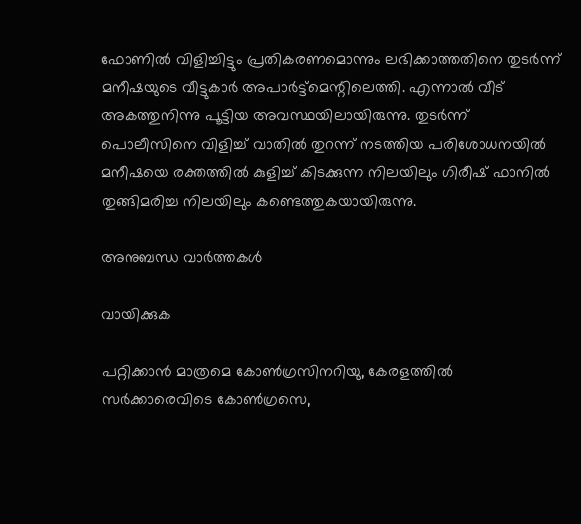ഫോണില്‍ വിളിച്ചിട്ടും പ്രതികരണമൊന്നും ലഭിക്കാത്തതിനെ തുടര്‍ന്ന് മനീഷയുടെ വീട്ടുകാര്‍ അപാര്‍ട്ട്‌മെന്റിലെത്തി. എന്നാൽ വീട് അകത്തുനിന്നു പൂട്ടിയ അവസ്ഥയിലായിരുന്നു. തുടർന്ന് പൊലീസിനെ വിളിച്ച് വാതിൽ തുറന്ന് നടത്തിയ പരിശോധനയിൽ മനീഷയെ രക്തത്തിൽ കുളിച്ച് കിടക്കുന്ന നിലയിലും ഗിരീഷ് ഫാനിൽ തുങ്ങിമരിച്ച നിലയിലും കണ്ടെത്തുകയായിരുന്നു.

അനുബന്ധ വാര്‍ത്തകള്‍

വായിക്കുക

പറ്റിക്കാൻ മാത്രമെ കോൺഗ്രസിനറിയു, കേരളത്തിൽ സർക്കാരെവിടെ കോൺഗ്രസെ,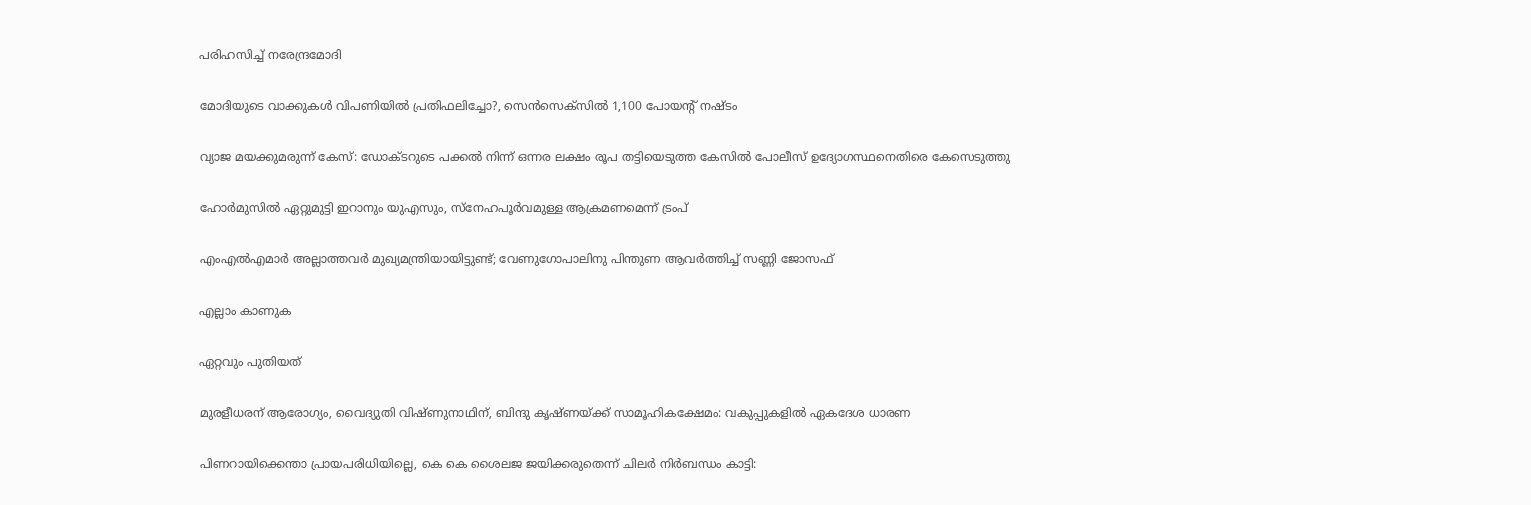പരിഹസിച്ച് നരേന്ദ്രമോദി

മോദിയുടെ വാക്കുകള്‍ വിപണിയില്‍ പ്രതിഫലിച്ചോ?, സെന്‍സെക്‌സില്‍ 1,100 പോയന്റ് നഷ്ടം

വ്യാജ മയക്കുമരുന്ന് കേസ്: ഡോക്ടറുടെ പക്കല്‍ നിന്ന് ഒന്നര ലക്ഷം രൂപ തട്ടിയെടുത്ത കേസില്‍ പോലീസ് ഉദ്യോഗസ്ഥനെതിരെ കേസെടുത്തു

ഹോർമുസിൽ ഏറ്റുമുട്ടി ഇറാനും യുഎസും, സ്നേഹപൂർവമുള്ള ആക്രമണമെന്ന് ട്രംപ്

എംഎൽഎമാർ അല്ലാത്തവർ മുഖ്യമന്ത്രിയായിട്ടുണ്ട്; വേണുഗോപാലിനു പിന്തുണ ആവർത്തിച്ച് സണ്ണി ജോസഫ്

എല്ലാം കാണുക

ഏറ്റവും പുതിയത്

മുരളീധരന് ആരോഗ്യം, വൈദ്യുതി വിഷ്ണുനാഥിന്, ബിന്ദു കൃഷ്ണയ്ക്ക് സാമൂഹികക്ഷേമം: വകുപ്പുകളിൽ ഏകദേശ ധാരണ

പിണറായിക്കെന്താ പ്രായപരിധിയില്ലെ, കെ കെ ശൈലജ ജയിക്കരുതെന്ന് ചിലർ നിർബന്ധം കാട്ടി: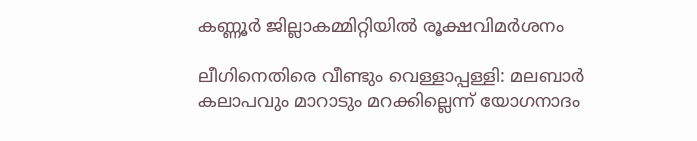കണ്ണൂർ ജില്ലാകമ്മിറ്റിയിൽ രൂക്ഷവിമർശനം

ലീഗിനെതിരെ വീണ്ടും വെള്ളാപ്പള്ളി: മലബാർ കലാപവും മാറാടും മറക്കില്ലെന്ന് യോഗനാദം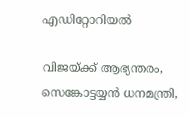എഡിറ്റോറിയൽ

വിജയ്ക്ക് ആഭ്യന്തരം, സെങ്കോട്ടയ്യൻ ധനമന്ത്രി,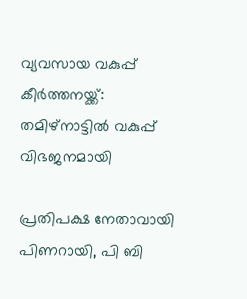വ്യവസായ വകുപ്പ് കീർത്തനയ്ക്ക്: തമിഴ്‌നാട്ടിൽ വകുപ്പ് വിഭജനമായി

പ്രതിപക്ഷ നേതാവായി പിണറായി, പി ബി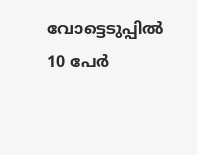വോട്ടെടുപ്പിൽ 10 പേർ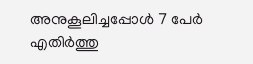അനുകൂലിച്ചപ്പോൾ 7 പേർ എതിർത്തു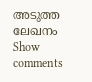അടുത്ത ലേഖനം
Show comments